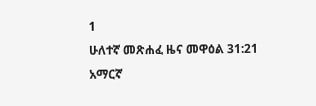1
ሁለተኛ መጽሐፈ ዜና መዋዕል 31:21
አማርኛ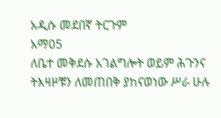አዲሱ መደበኛ ትርጉም
አማ05
ለቤተ መቅደሱ አገልግሎት ወይም ሕጉንና ትእዛዞቹን ለመጠበቅ ያከናወነው ሥራ ሁሉ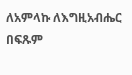ለአምላኩ ለእግዚአብሔር በፍጹም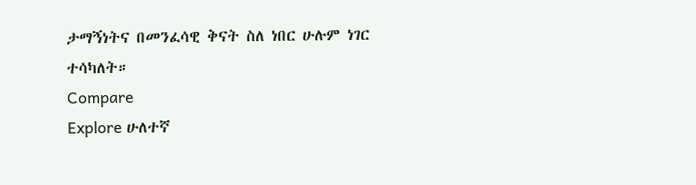ታማኝነትና በመንፈሳዊ ቅናት ስለ ነበር ሁሉም ነገር ተሳካለት።
Compare
Explore ሁለተኛ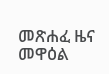መጽሐፈ ዜና መዋዕል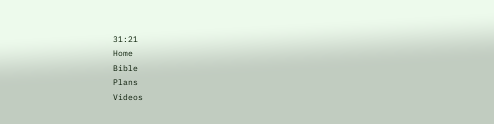31:21
Home
Bible
Plans
Videos